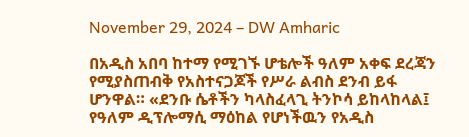November 29, 2024 – DW Amharic

በአዲስ አበባ ከተማ የሚገኙ ሆቴሎች ዓለም አቀፍ ደረጃን የሚያስጠብቅ የአስተናጋጆች የሥራ ልብስ ደንብ ይፋ ሆንዋል። «ደንቡ ሴቶችን ካላስፈላጊ ትንኮሳ ይከላከላል፤ የዓለም ዲፕሎማሲ ማዕከል የሆነችዉን የአዲስ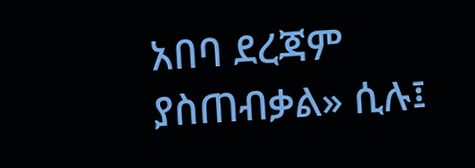አበባ ደረጃም ያስጠብቃል» ሲሉ፤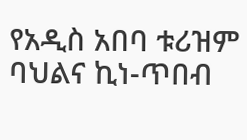የአዲስ አበባ ቱሪዝም ባህልና ኪነ-ጥበብ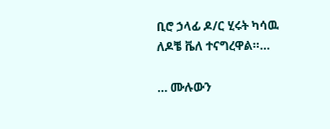ቢሮ ኃላፊ ዶ/ር ሂሩት ካሳዉ ለዶቼ ቬለ ተናግረዋል።…

… ሙሉውን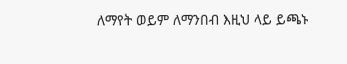ለማየት ወይም ለማንበብ እዚህ ላይ ይጫኑ